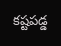కష్టపడ్డ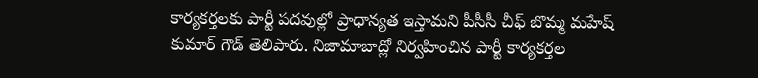కార్యకర్తలకు పార్టీ పదవుల్లో ప్రాధాన్యత ఇస్తామని పీసీసీ చీఫ్ బొమ్మ మహేష్ కుమార్ గౌడ్ తెలిపారు. నిజామాబాద్లో నిర్వహించిన పార్టీ కార్యకర్తల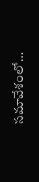సమావేశంలో…